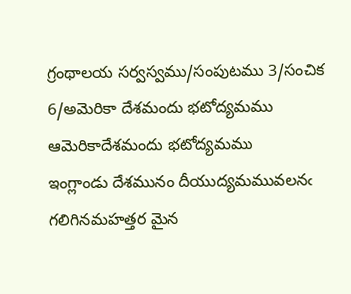గ్రంథాలయ సర్వస్వము/సంపుటము 3/సంచిక 6/అమెరికా దేశమందు భటోద్యమము
ఆమెరికాదేశమందు భటోద్యమము
ఇంగ్లాండు దేశమునం దీయుద్యమమువలనఁ గలిగినమహత్తర మైన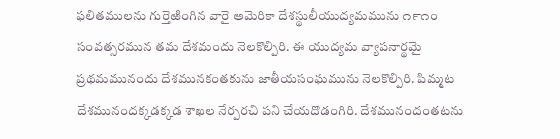ఫలితములను గుర్తెఱింగిన వారై అమెరికా దేశస్థులీయుద్యమమును ౧౯౧౦ సంవత్సరమున తమ దేశమందు నెలకొల్పిరి. ఈ యుద్యమ వ్యాపనార్థమై ప్రథమమునందు దేశమునకంతకును జాతీయసంఘమును నెలకొల్పిరి. పిమ్మట దేశమునందక్కడక్కడ శాఖల నేర్పరచి పని చేయదొడంగిరి. దేశమునందంతటను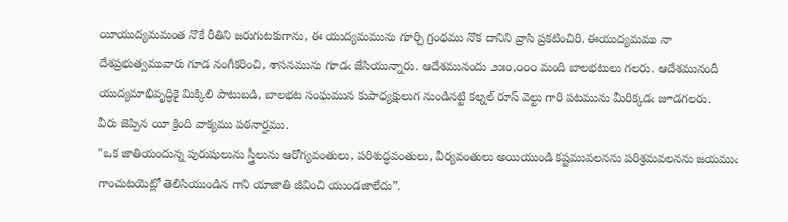యీయుద్యమమంత నొకే రీతిని జరుగుటకుగాను, ఈ యుద్యమమును గూర్చి గ్రంథము నొక దానిని వ్రాసి ప్రకటించిరి. ఈయుద్యమము నా దేశప్రభుత్వమువారు గూడ నంగీకరించి, శాసనమును గూడఁ జేసియున్నారు. ఆదేశమునందు ౨౫౦,౦౦౦ మంది బాలభటులు గలరు. ఆదేశమునందీ యుద్యమాభివృద్ధికై మిక్కిలి పాటుబడి, బాలభట సంఘమున కుపాధ్యక్షులుగ నుండినట్టి కల్నల్ రూస్ వెల్టు గారి పటమును మీరిక్కడఁ జూడగలరు.
వీరు జెప్పిన యీ క్రింది వాక్యము పఠనార్హము.
"ఒక జాతియందున్న పురుషులును స్త్రీలును ఆరోగ్యవంతులు, పరిశుద్ధవంతులు, వీర్యవంతులు అయియుండి కష్టమువలనను పరిశ్రమవలనను జయముఁ గాంచుటయెట్లో తెలిసియుండిన గాని యాజాతి జీవించి యుండజాలేదు”.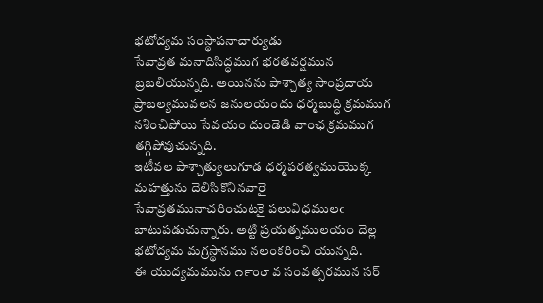భటోద్యమ సంస్థాపనాచార్యుడు
సేవావ్రత మనాదిసిద్ధముగ భరతవర్షమున బ్రబలియున్నది. అయినను పాశ్చాత్య సాంప్రదాయ ప్రాబల్యమువలన జనులయందు ధర్మబుద్ధి క్రమముగ నశించిపోయి సేవయం దుండెడి వాంఛ క్రమముగ తగ్గిపోవుచున్నది.
ఇటీవల పాశ్చాత్యులుగూడ ధర్మపరత్వముయొక్క మహత్తును దెలిసికొనినవారై సేవావ్రతమునాచరించుటకై పలువిధములఁ బాటుపడుచున్నారు. అట్టి ప్రయత్నములయం దెల్ల భటోద్యమ మగ్రస్థానము నలంకరించి యున్నది.
ఈ యుద్యమమును ౧౯౦౮ వ సంవత్సరమున సర్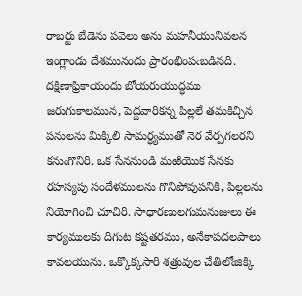రాబర్టు బేడెను పవెలు అను మహనీయునివలన ఇంగ్లాండు దేశమునందు ప్రారంభింపఁబడినది. దక్షిణాఫ్రికాయందు బోయరుయుద్ధము జరుగుకాలమున, పెద్దవారికన్న పిల్లలే తమకిచ్చిన పనులను మిక్కిలి సామర్ధ్యముతో నెర వేర్పగలరని కనుఁగొనిరి. ఒక సేననుండి మఱియొక సేనకు రహస్యపు సందేళములను గొనిపోవుపనికి, పిల్లలను నియోగించి చూచిరి. సాధారణులగుమనుజులు ఈ కార్యములకు దిగుట కష్టతరము, అనేకాపదలపాలు కావలయును. ఒక్కొక్కసారి శత్రువుల చేతిలోఁజిక్కి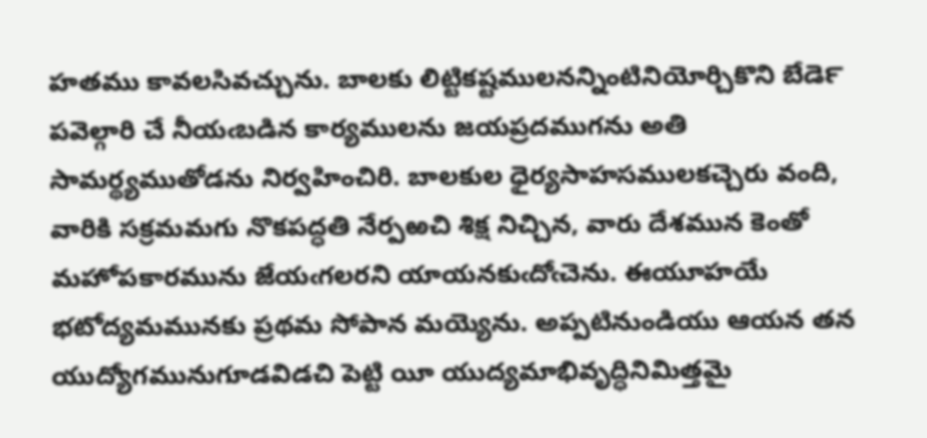హతము కావలసివచ్చును. బాలకు లిట్టికష్టములనన్నింటినియోర్చికొని బేడె౯ పవెల్గారి చే నీయఁబడిన కార్యములను జయప్రదముగను అతి సామర్థ్యముతోడను నిర్వహించిరి. బాలకుల ధైర్యసాహసములకచ్చెరు వంది, వారికి సక్రమమగు నొకపద్ధతి నేర్పఱచి శిక్ష నిచ్చిన, వారు దేశమున కెంతో మహోపకారమును జేయఁగలరని యాయనకుఁదోఁచెను. ఈయూహయే భటోద్యమమునకు ప్రథమ సోపాన మయ్యెను. అప్పటినుండియు ఆయన తన యుద్యోగమునుగూడవిడచి పెట్టి యీ యుద్యమాభివృద్ధినిమిత్తమై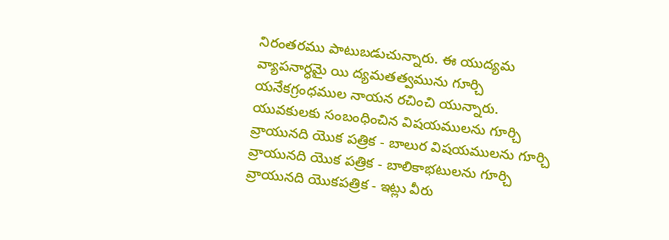నిరంతరము పాటుబడుచున్నారు. ఈ యుద్యమ వ్యాపనార్ధమై యి ద్యమతత్వమును గూర్చి యనేకగ్రంధముల నాయన రచించి యున్నారు. యువకులకు సంబంధించిన విషయములను గూర్చి వ్రాయునది యొక పత్రిక - బాలుర విషయములను గూర్చి వ్రాయునది యొక పత్రిక - బాలికాభటులను గూర్చి వ్రాయునది యొకపత్రిక - ఇట్లు వీరు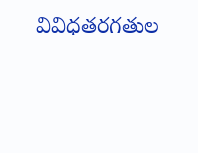వివిధతరగతుల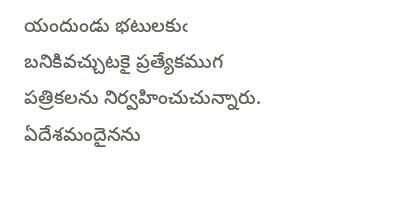యందుండు భటులకుఁ బనికివచ్చుటకై ప్రత్యేకముగ పత్రికలను నిర్వహించుచున్నారు. ఏదేశమందైనను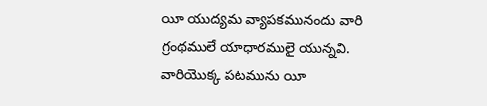యీ యుద్యమ వ్యాపకమునందు వారి గ్రంథములే యాధారములై యున్నవి. వారియొక్క పటమును యీ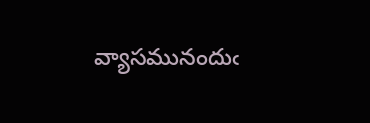వ్యాసమునందుఁ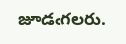జూడఁగలరు.